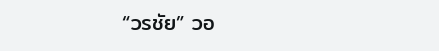“วรชัย” วอ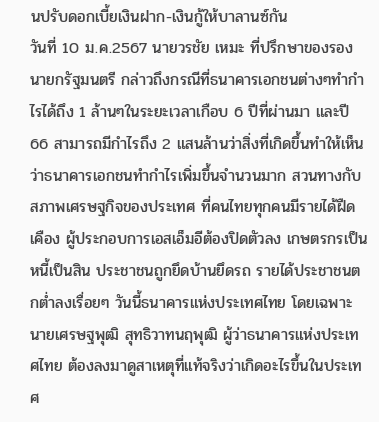นปรับดอกเบี้ยเงินฝาก-เงินกู้ให้บาลานซ์กัน
วันที่ 10 ม.ค.2567 นายวรชัย เหมะ ที่ปรึกษาของรองนายกรัฐมนตรี กล่าวถึงกรณีที่ธนาคารเอกชนต่างๆทำกำไรได้ถึง 1 ล้านๆในระยะเวลาเกือบ 6 ปีที่ผ่านมา และปี 66 สามารถมีกำไรถึง 2 แสนล้านว่าสิ่งที่เกิดขึ้นทำให้เห็นว่าธนาคารเอกชนทำกำไรเพิ่มขึ้นจำนวนมาก สวนทางกับสภาพเศรษฐกิจของประเทศ ที่คนไทยทุกคนมีรายได้ฝืดเคือง ผู้ประกอบการเอสเอ็มอีต้องปิดตัวลง เกษตรกรเป็นหนี้เป็นสิน ประชาชนถูกยึดบ้านยึดรถ รายได้ประชาชนตกต่ำลงเรื่อยๆ วันนี้ธนาคารแห่งประเทศไทย โดยเฉพาะนายเศรษฐพุฒิ สุทธิวาทนฤพุฒิ ผู้ว่าธนาคารแห่งประเทศไทย ต้องลงมาดูสาเหตุที่แท้จริงว่าเกิดอะไรขึ้นในประเทศ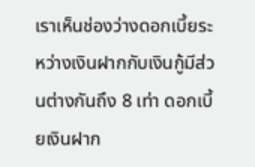เราเห็นช่องว่างดอกเบี้ยระหว่างเงินฝากกับเงินกู้มีส่วนต่างกันถึง 8 เท่า ดอกเบี้ยเงินฝาก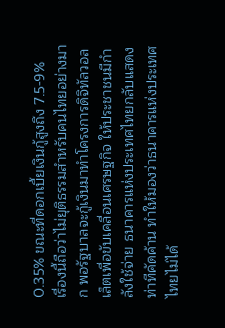0.35% ขณะที่ดอกเบี้ยเงินกู้สูงถึง 7.5-9%
เรื่องนี้ถือว่าไม่ยุติธรรมสำหรับคนไทยอย่างมาก พอรัฐบาลจะกู้เงินมาทำโครงการดิจิทัลวอลเล็ตเพื่อขับเคลื่อนเศรษฐกิจ ให้ประชาชนมีกำลังใช้จ่าย ธนาคารแห่งประเทศไทยกลับแสดงท่าทีคัดค้าน ทำให้มองว่าธนาคารแห่งประเทศไทยไม่ได้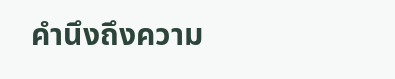คำนึงถึงความ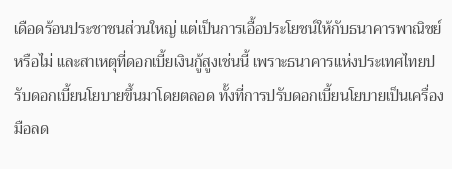เดือดร้อนประชาชนส่วนใหญ่ แต่เป็นการเอื้อประโยชน์ให้กับธนาคารพาณิชย์หรือไม่ และสาเหตุที่ดอกเบี้ยเงินกู้สูงเช่นนี้ เพราะธนาคารแห่งประเทศไทยปรับดอกเบี้ยนโยบายขึ้นมาโดยตลอด ทั้งที่การปรับดอกเบี้ยนโยบายเป็นเครื่องมือลด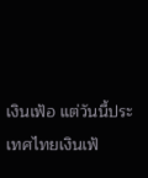เงินเฟ้อ แต่วันนี้ประเทศไทยเงินเฟ้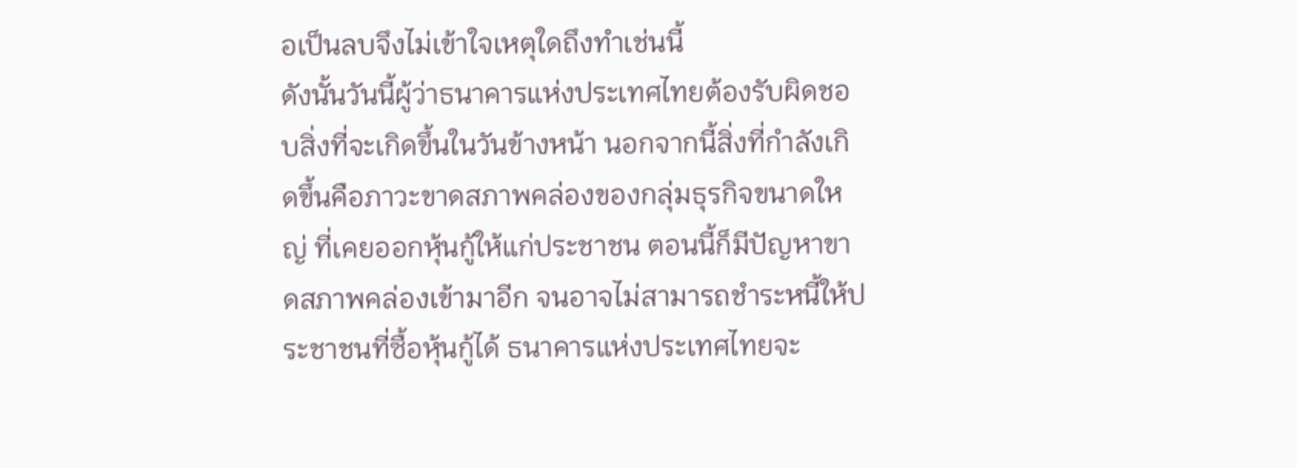อเป็นลบจึงไม่เข้าใจเหตุใดถึงทำเช่นนี้
ดังนั้นวันนี้ผู้ว่าธนาคารแห่งประเทศไทยต้องรับผิดชอบสิ่งที่จะเกิดขึ้นในวันข้างหน้า นอกจากนี้สิ่งที่กำลังเกิดขึ้นคือภาวะขาดสภาพคล่องของกลุ่มธุรกิจขนาดใหญ่ ที่เคยออกหุ้นกู้ให้แก่ประชาชน ตอนนี้ก็มีปัญหาขาดสภาพคล่องเข้ามาอีก จนอาจไม่สามารถชำระหนี้ให้ประชาชนที่ซื้อหุ้นกู้ได้ ธนาคารแห่งประเทศไทยจะ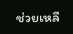ช่วยเหลื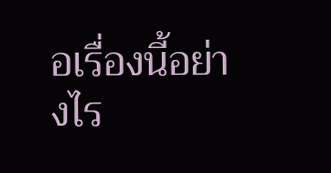อเรื่องนี้อย่างไร